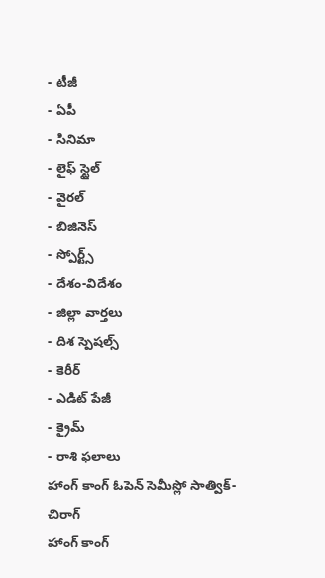- టీజీ
- ఏపీ
- సినిమా
- లైఫ్ స్టైల్
- వైరల్
- బిజినెస్
- స్పోర్ట్స్
- దేశం-విదేశం
- జిల్లా వార్తలు
- దిశ స్పెషల్స్
- కెరీర్
- ఎడిట్ పేజీ
- క్రైమ్
- రాశి ఫలాలు
హాంగ్ కాంగ్ ఓపెన్ సెమీస్లో సాత్విక్-చిరాగ్
హాంగ్ కాంగ్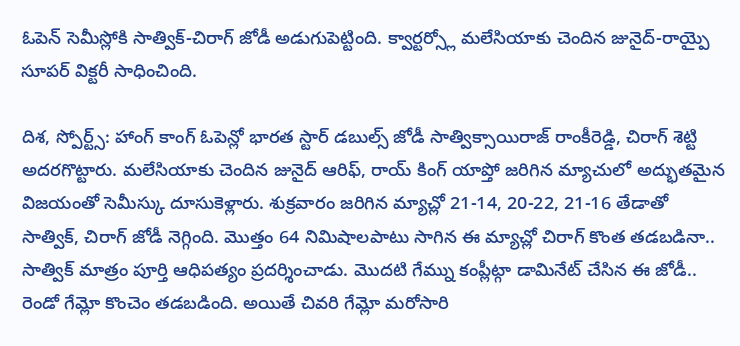ఓపెన్ సెమీస్లోకి సాత్విక్-చిరాగ్ జోడీ అడుగుపెట్టింది. క్వార్టర్స్లో మలేసియాకు చెందిన జునైద్-రాయ్పై సూపర్ విక్టరీ సాధించింది.

దిశ, స్పోర్ట్స్: హాంగ్ కాంగ్ ఓపెన్లో భారత స్టార్ డబుల్స్ జోడీ సాత్విక్సాయిరాజ్ రాంకీరెడ్డి, చిరాగ్ శెట్టి అదరగొట్టారు. మలేసియాకు చెందిన జునైద్ ఆరిఫ్, రాయ్ కింగ్ యాప్తో జరిగిన మ్యాచులో అద్భుతమైన విజయంతో సెమీస్కు దూసుకెళ్లారు. శుక్రవారం జరిగిన మ్యాచ్లో 21-14, 20-22, 21-16 తేడాతో సాత్విక్, చిరాగ్ జోడీ నెగ్గింది. మొత్తం 64 నిమిషాలపాటు సాగిన ఈ మ్యాచ్లో చిరాగ్ కొంత తడబడినా.. సాత్విక్ మాత్రం పూర్తి ఆధిపత్యం ప్రదర్శించాడు. మొదటి గేమ్ను కంప్లీట్గా డామినేట్ చేసిన ఈ జోడీ.. రెండో గేమ్లో కొంచెం తడబడింది. అయితే చివరి గేమ్లో మరోసారి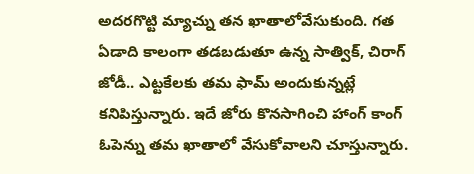అదరగొట్టి మ్యాచ్ను తన ఖాతాలోవేసుకుంది. గత ఏడాది కాలంగా తడబడుతూ ఉన్న సాత్విక్, చిరాగ్ జోడీ.. ఎట్టకేలకు తమ ఫామ్ అందుకున్నట్లే కనిపిస్తున్నారు. ఇదే జోరు కొనసాగించి హాంగ్ కాంగ్ ఓపెన్ను తమ ఖాతాలో వేసుకోవాలని చూస్తున్నారు.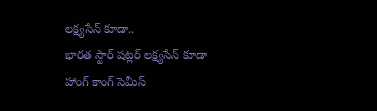లక్ష్యసేన్ కూడా..
భారత స్టార్ షట్లర్ లక్ష్యసేన్ కూడా హాంగ్ కాంగ్ సెమీస్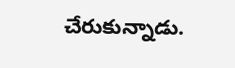చేరుకున్నాడు.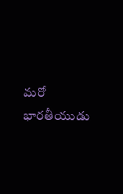మరో భారతీయుడు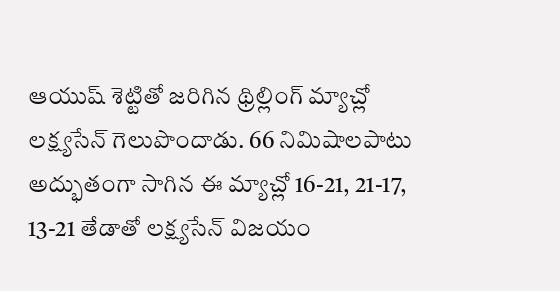ఆయుష్ శెట్టితో జరిగిన థ్రిల్లింగ్ మ్యాచ్లో లక్ష్యసేన్ గెలుపొందాడు. 66 నిమిషాలపాటు అద్భుతంగా సాగిన ఈ మ్యాచ్లో 16-21, 21-17, 13-21 తేడాతో లక్ష్యసేన్ విజయం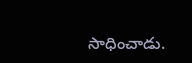సాధించాడు.